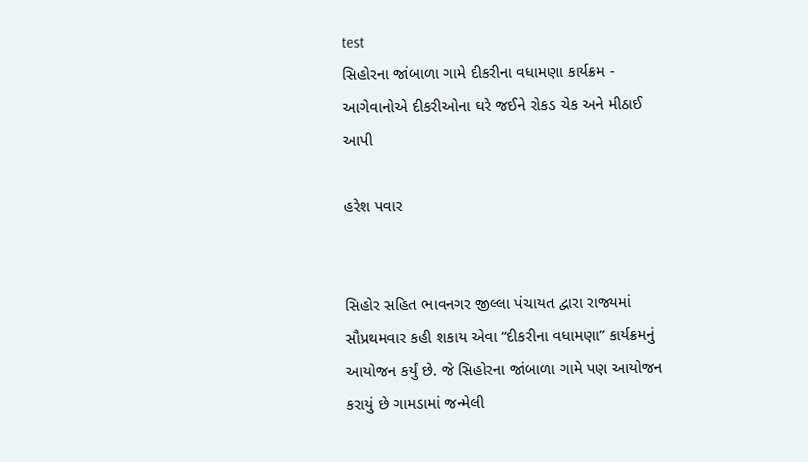test
સિહોરના જાંબાળા ગામે દીકરીના વધામણા કાર્યક્રમ - આગેવાનોએ દીકરીઓના ઘરે જઈને રોકડ ચેક અને મીઠાઈ આપી

હરેશ પવાર


સિહોર સહિત ભાવનગર જીલ્લા પંચાયત દ્વારા રાજ્યમાં સૌપ્રથમવાર કહી શકાય એવા “દીકરીના વધામણા” કાર્યક્રમનું આયોજન કર્યું છે. જે સિહોરના જાંબાળા ગામે પણ આયોજન કરાયું છે ગામડામાં જન્મેલી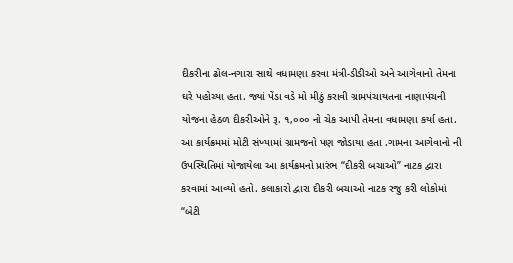દીકરીના ઢોલ-નગારા સાથે વધામણા કરવા મંત્રી-ડીડીઓ અને આગેવાનો તેમના ઘરે પહોચ્યા હતા. જ્યાં પેંડા વડે મો મીઠું કરાવી ગ્રામપંચાયતના નાણાપંચની યોજના હેઠળ દીકરીઓને રૂ. ૧,૦૦૦ નો ચેક આપી તેમના વધામણા કર્યા હતા. આ કાર્યક્રમમાં મોટી સંખ્યામાં ગ્રામજનો પણ જોડાયા હતા .ગામના આગેવાનો ની ઉપસ્થિતિમાં યોજાયેલા આ કાર્યક્રમનો પ્રારંભ “દીકરી બચાઓ” નાટક દ્વારા કરવામાં આવ્યો હતો. કલાકારો દ્વારા દીકરી બચાઓ નાટક રજુ કરી લોકોમાં “બેટી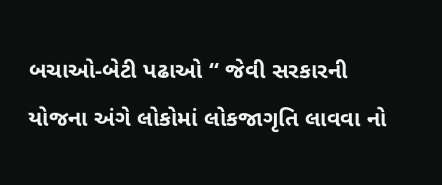બચાઓ-બેટી પઢાઓ “ જેવી સરકારની યોજના અંગે લોકોમાં લોકજાગૃતિ લાવવા નો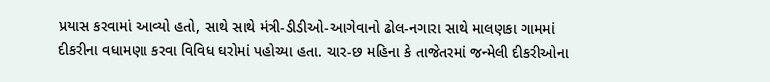પ્રયાસ કરવામાં આવ્યો હતો, સાથે સાથે મંત્રી-ડીડીઓ-આગેવાનો ઢોલ-નગારા સાથે માલણકા ગામમાં દીકરીના વધામણા કરવા વિવિધ ઘરોમાં પહોચ્યા હતા. ચાર-છ મહિના કે તાજેતરમાં જન્મેલી દીકરીઓના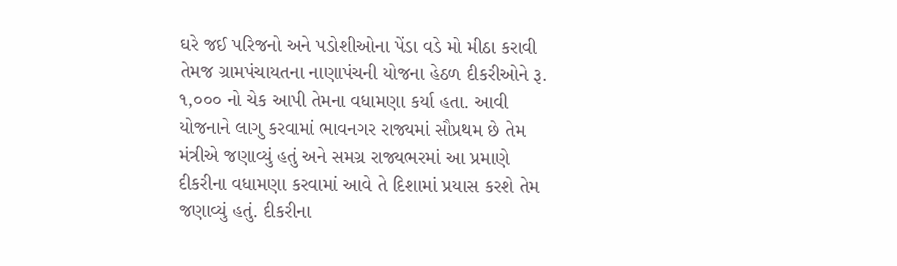ઘરે જઈ પરિજનો અને પડોશીઓના પેંડા વડે મો મીઠા કરાવી તેમજ ગ્રામપંચાયતના નાણાપંચની યોજના હેઠળ દીકરીઓને રૂ. ૧,૦૦૦ નો ચેક આપી તેમના વધામણા કર્યા હતા. આવી યોજનાને લાગુ કરવામાં ભાવનગર રાજ્યમાં સૌપ્રથમ છે તેમ મંત્રીએ જણાવ્યું હતું અને સમગ્ર રાજ્યભરમાં આ પ્રમાણે દીકરીના વધામણા કરવામાં આવે તે દિશામાં પ્રયાસ કરશે તેમ જણાવ્યું હતું. દીકરીના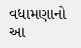વધામણાનો આ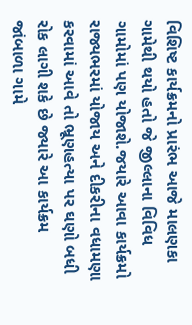વિશિષ્ટ કાર્યક્રમનો પ્રારંભ આજે માલણકા ગામેથી થયો હતો જે જીલ્લાના વિવિધ ગામોમાં પણ યોજાશે.જયારે આવા કાર્યક્રમો રાજ્યભરમાં યોજાય અને દીકરીના વધામણા કરવામાં આવે તો ભ્રૂણહત્યા પર ઘણો બધી રોક લાગી શકે છે જ્યારે આ કાર્યક્રમ જાંબાળા ગામે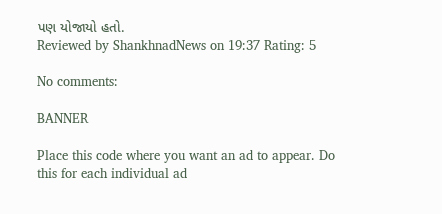પણ યોજાયો હતો.
Reviewed by ShankhnadNews on 19:37 Rating: 5

No comments:

BANNER

Place this code where you want an ad to appear. Do this for each individual ad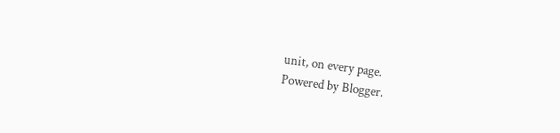unit, on every page.
Powered by Blogger.